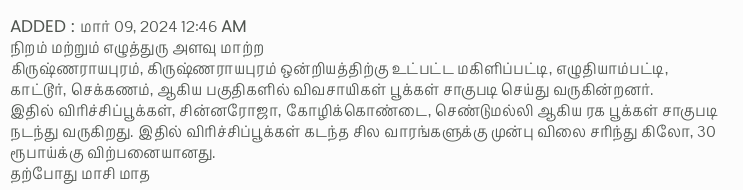ADDED : மார் 09, 2024 12:46 AM
நிறம் மற்றும் எழுத்துரு அளவு மாற்ற
கிருஷ்ணராயபுரம், கிருஷ்ணராயபுரம் ஒன்றியத்திற்கு உட்பட்ட மகிளிப்பட்டி, எழுதியாம்பட்டி, காட்டூர், செக்கணம், ஆகிய பகுதிகளில் விவசாயிகள் பூக்கள் சாகுபடி செய்து வருகின்றனர்.
இதில் விரிச்சிப்பூக்கள், சின்னரோஜா, கோழிக்கொண்டை, செண்டுமல்லி ஆகிய ரக பூக்கள் சாகுபடி நடந்து வருகிறது. இதில் விரிச்சிப்பூக்கள் கடந்த சில வாரங்களுக்கு முன்பு விலை சரிந்து கிலோ, 30 ரூபாய்க்கு விற்பனையானது.
தற்போது மாசி மாத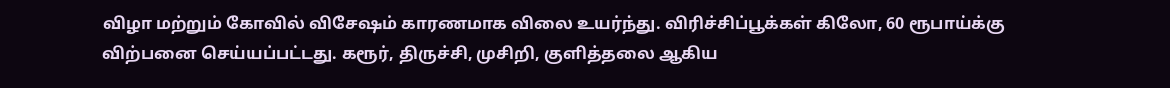விழா மற்றும் கோவில் விசேஷம் காரணமாக விலை உயர்ந்து. விரிச்சிப்பூக்கள் கிலோ, 60 ரூபாய்க்கு விற்பனை செய்யப்பட்டது. கரூர், திருச்சி, முசிறி, குளித்தலை ஆகிய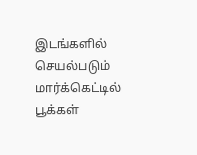இடங்களில் செயல்படும் மார்க்கெட்டில் பூக்கள்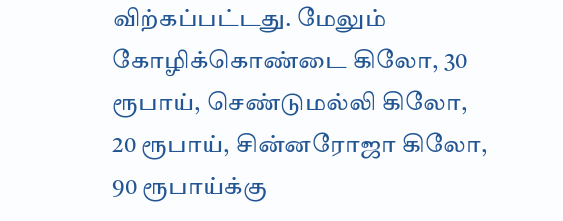விற்கப்பட்டது. மேலும் கோழிக்கொண்டை கிலோ, 30 ரூபாய், செண்டுமல்லி கிலோ, 20 ரூபாய், சின்னரோஜா கிலோ, 90 ரூபாய்க்கு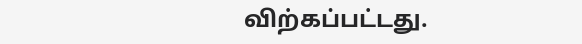விற்கப்பட்டது.